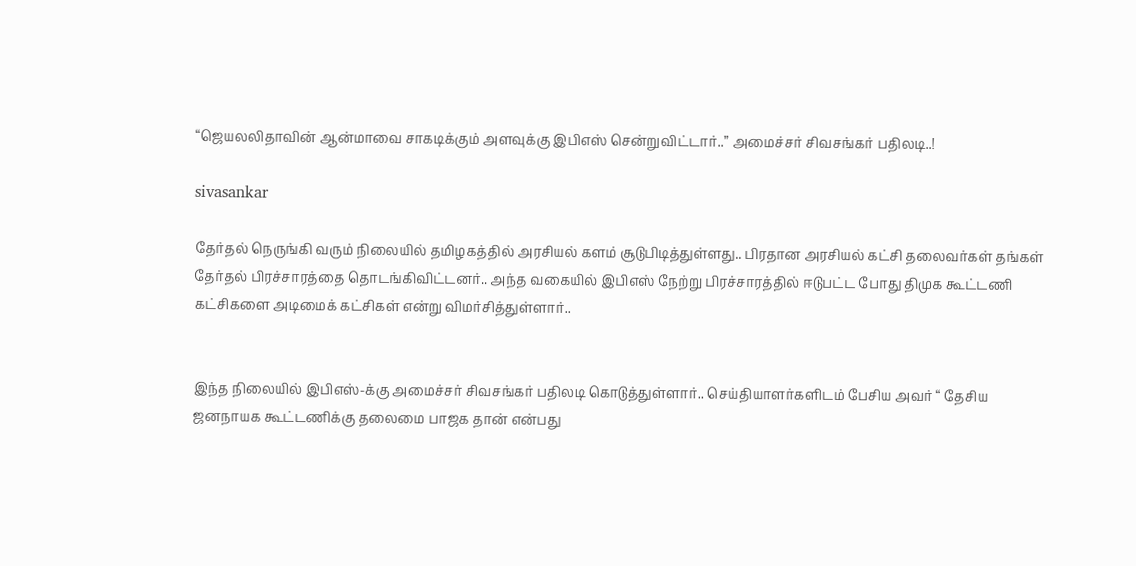“ஜெயலலிதாவின் ஆன்மாவை சாகடிக்கும் அளவுக்கு இபிஎஸ் சென்றுவிட்டார்..” அமைச்சர் சிவசங்கர் பதிலடி..!

sivasankar

தேர்தல் நெருங்கி வரும் நிலையில் தமிழகத்தில் அரசியல் களம் சூடுபிடித்துள்ளது.. பிரதான அரசியல் கட்சி தலைவர்கள் தங்கள் தேர்தல் பிரச்சாரத்தை தொடங்கிவிட்டனர்.. அந்த வகையில் இபிஎஸ் நேற்று பிரச்சாரத்தில் ஈடுபட்ட போது திமுக கூட்டணி கட்சிகளை அடிமைக் கட்சிகள் என்று விமர்சித்துள்ளார்..


இந்த நிலையில் இபிஎஸ்-க்கு அமைச்சர் சிவசங்கர் பதிலடி கொடுத்துள்ளார்.. செய்தியாளர்களிடம் பேசிய அவர் “ தேசிய ஜனநாயக கூட்டணிக்கு தலைமை பாஜக தான் என்பது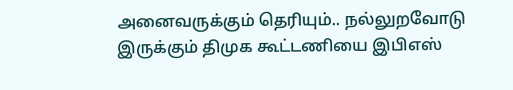அனைவருக்கும் தெரியும்.. நல்லுறவோடு இருக்கும் திமுக கூட்டணியை இபிஎஸ்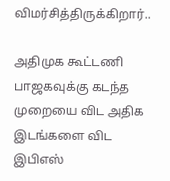விமர்சித்திருக்கிறார்..

அதிமுக கூட்டணி பாஜகவுக்கு கடந்த முறையை விட அதிக இடங்களை விட இபிஎஸ்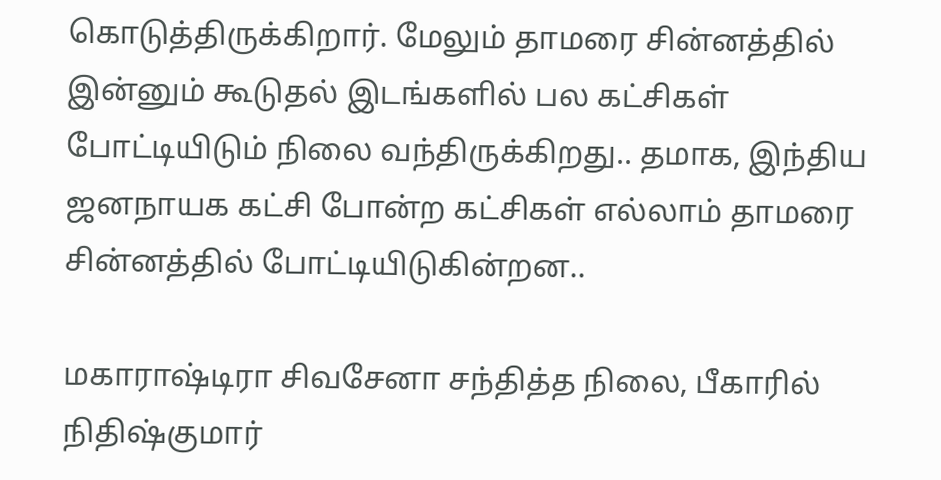கொடுத்திருக்கிறார். மேலும் தாமரை சின்னத்தில் இன்னும் கூடுதல் இடங்களில் பல கட்சிகள் போட்டியிடும் நிலை வந்திருக்கிறது.. தமாக, இந்திய ஜனநாயக கட்சி போன்ற கட்சிகள் எல்லாம் தாமரை சின்னத்தில் போட்டியிடுகின்றன..

மகாராஷ்டிரா சிவசேனா சந்தித்த நிலை, பீகாரில் நிதிஷ்குமார்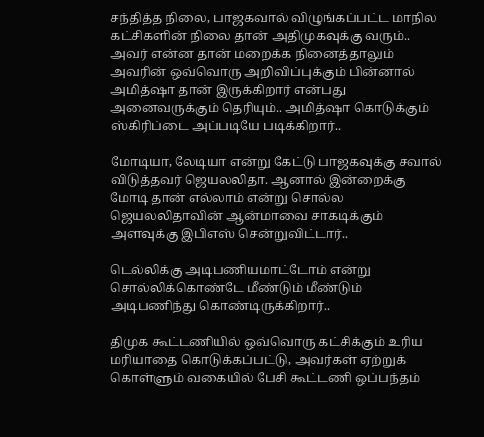சந்தித்த நிலை, பாஜகவால் விழுங்கப்பட்ட மாநில கட்சிகளின் நிலை தான் அதிமுகவுக்கு வரும்.. அவர் என்ன தான் மறைக்க நினைத்தாலும் அவரின் ஒவ்வொரு அறிவிப்புக்கும் பின்னால் அமித்ஷா தான் இருக்கிறார் என்பது அனைவருக்கும் தெரியும்.. அமித்ஷா கொடுக்கும் ஸ்கிரிப்டை அப்படியே படிக்கிறார்..

மோடியா, லேடியா என்று கேட்டு பாஜகவுக்கு சவால் விடுத்தவர் ஜெயலலிதா. ஆனால் இன்றைக்கு மோடி தான் எல்லாம் என்று சொல்ல ஜெயலலிதாவின் ஆன்மாவை சாகடிக்கும் அளவுக்கு இபிஎஸ் சென்றுவிட்டார்..

டெல்லிக்கு அடிபணியமாட்டோம் என்று சொல்லிக்கொண்டே மீண்டும் மீண்டும் அடிபணிந்து கொண்டிருக்கிறார்..

திமுக கூட்டணியில் ஒவ்வொரு கட்சிக்கும் உரிய மரியாதை கொடுக்கப்பட்டு, அவர்கள் ஏற்றுக் கொள்ளும் வகையில் பேசி கூட்டணி ஒப்பந்தம்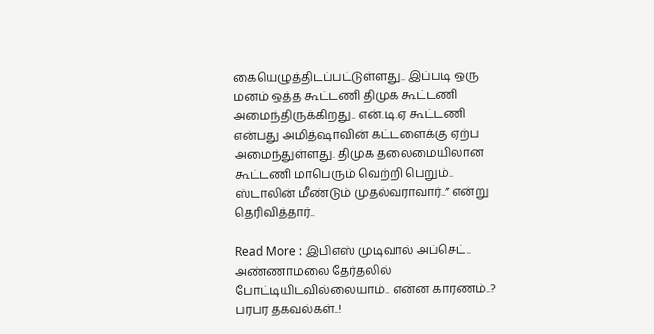கையெழுத்திடப்பட்டுள்ளது.. இப்படி ஒரு மனம் ஒத்த கூட்டணி திமுக கூட்டணி அமைந்திருக்கிறது.. என்.டி.ஏ கூட்டணி என்பது அமித்ஷாவின் கட்டளைக்கு ஏற்ப அமைந்துள்ளது. திமுக தலைமையிலான கூட்டணி மாபெரும் வெற்றி பெறும்.. ஸ்டாலின் மீண்டும் முதல்வராவார்..” என்று தெரிவித்தார்..

Read More : இபிஎஸ் முடிவால் அப்செட்.. அண்ணாமலை தேர்தலில் போட்டியிடவில்லையாம்.. என்ன காரணம்..? பரபர தகவல்கள்..!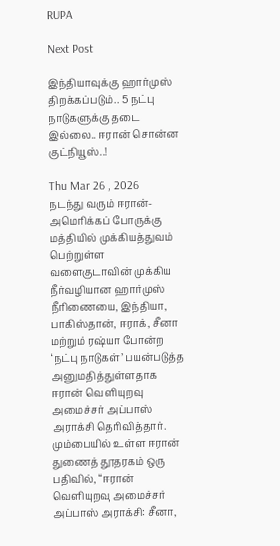RUPA

Next Post

இந்தியாவுக்கு ஹார்முஸ் திறக்கப்படும்.. 5 நட்பு நாடுகளுக்கு தடை இல்லை.. ஈரான் சொன்ன குட்நியூஸ்..!

Thu Mar 26 , 2026
நடந்து வரும் ஈரான்-அமெரிக்கப் போருக்கு மத்தியில் முக்கியத்துவம் பெற்றுள்ள வளைகுடாவின் முக்கிய நீர்வழியான ஹார்முஸ் நீரிணையை, இந்தியா, பாகிஸ்தான், ஈராக், சீனா மற்றும் ரஷ்யா போன்ற ‘நட்பு நாடுகள்’ பயன்படுத்த அனுமதித்துள்ளதாக ஈரான் வெளியுறவு அமைச்சர் அப்பாஸ் அராக்சி தெரிவித்தார். மும்பையில் உள்ள ஈரான் துணைத் தூதரகம் ஒரு பதிவில், “ஈரான் வெளியுறவு அமைச்சர் அப்பாஸ் அராக்சி: சீனா,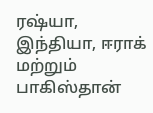ரஷ்யா, இந்தியா, ஈராக் மற்றும் பாகிஸ்தான்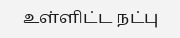உள்ளிட்ட நட்பு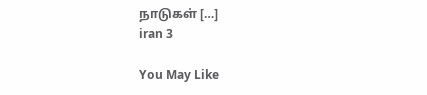நாடுகள் […]
iran 3

You May Like